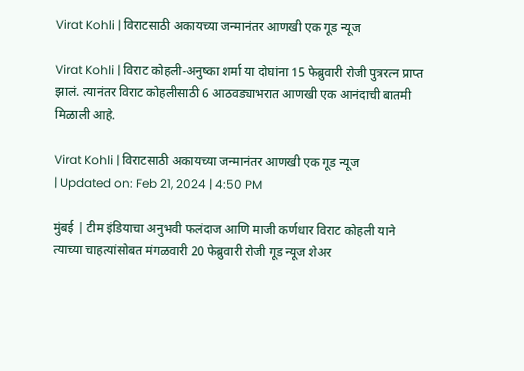Virat Kohli | विराटसाठी अकायच्या जन्मानंतर आणखी एक गूड न्यूज

Virat Kohli | विराट कोहली-अनुष्का शर्मा या दोघांना 15 फेब्रुवारी रोजी पुत्ररत्न प्राप्त झालं. त्यानंतर विराट कोहलीसाठी 6 आठवड्याभरात आणखी एक आनंदाची बातमी मिळाली आहे.

Virat Kohli | विराटसाठी अकायच्या जन्मानंतर आणखी एक गूड न्यूज
| Updated on: Feb 21, 2024 | 4:50 PM

मुंबई | टीम इंडियाचा अनुभवी फलंदाज आणि माजी कर्णधार विराट कोहली याने त्याच्या चाहत्यांसोबत मंगळवारी 20 फेब्रुवारी रोजी गूड न्यूज शेअर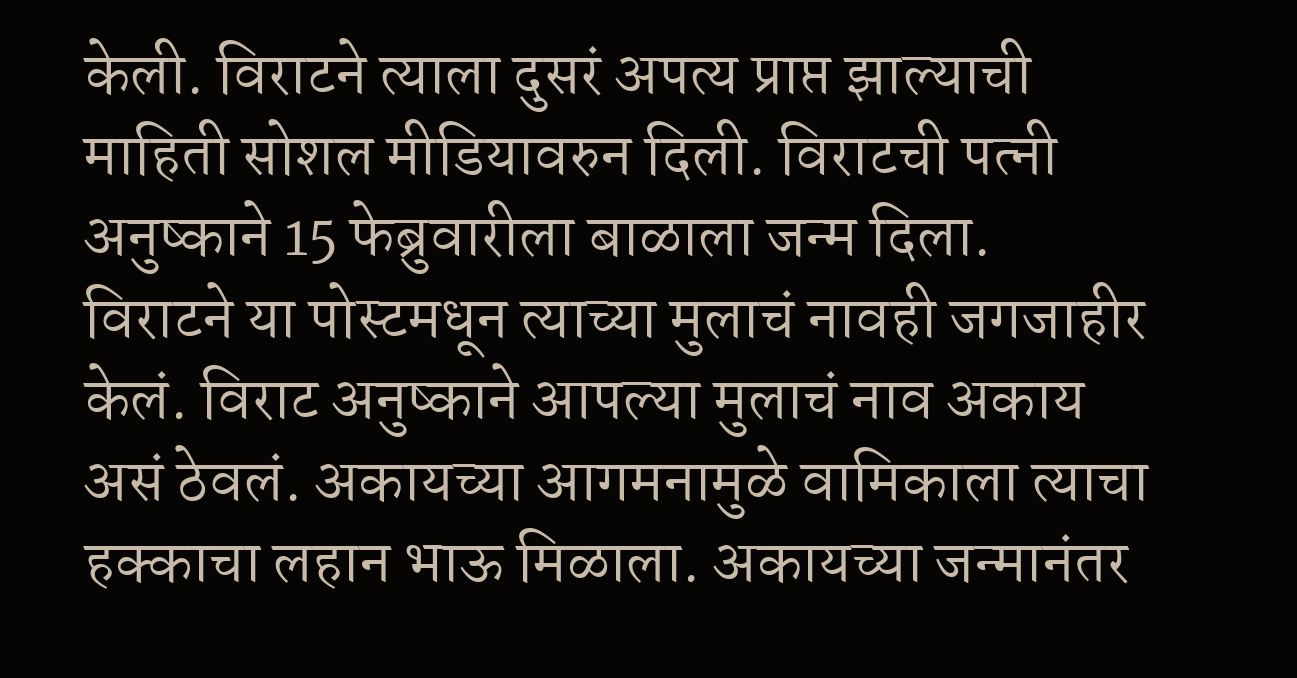केली. विराटने त्याला दुसरं अपत्य प्राप्त झाल्याची माहिती सोशल मीडियावरुन दिली. विराटची पत्नी अनुष्काने 15 फेब्रुवारीला बाळाला जन्म दिला. विराटने या पोस्टमधून त्याच्या मुलाचं नावही जगजाहीर केलं. विराट अनुष्काने आपल्या मुलाचं नाव अकाय असं ठेवलं. अकायच्या आगमनामुळे वामिकाला त्याचा हक्काचा लहान भाऊ मिळाला. अकायच्या जन्मानंतर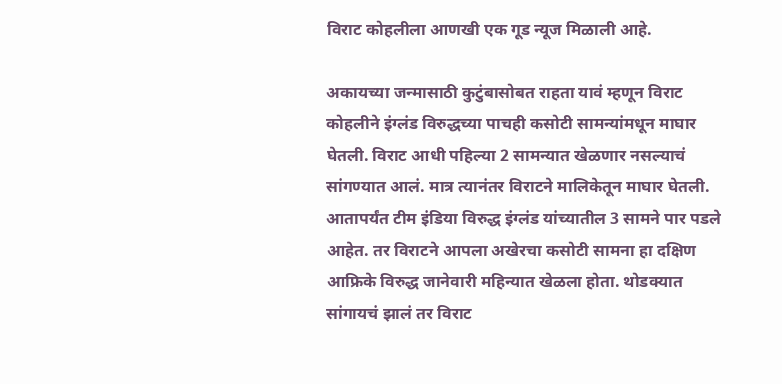विराट कोहलीला आणखी एक गूड न्यूज मिळाली आहे.

अकायच्या जन्मासाठी कुटुंबासोबत राहता यावं म्हणून विराट कोहलीने इंग्लंड विरुद्धच्या पाचही कसोटी सामन्यांमधून माघार घेतली. विराट आधी पहिल्या 2 सामन्यात खेळणार नसल्याचं सांगण्यात आलं. मात्र त्यानंतर विराटने मालिकेतून माघार घेतली. आतापर्यंत टीम इंडिया विरुद्ध इंग्लंड यांच्यातील 3 सामने पार पडले आहेत. तर विराटने आपला अखेरचा कसोटी सामना हा दक्षिण आफ्रिके विरुद्ध जानेवारी महिन्यात खेळला होता. थोडक्यात सांगायचं झालं तर विराट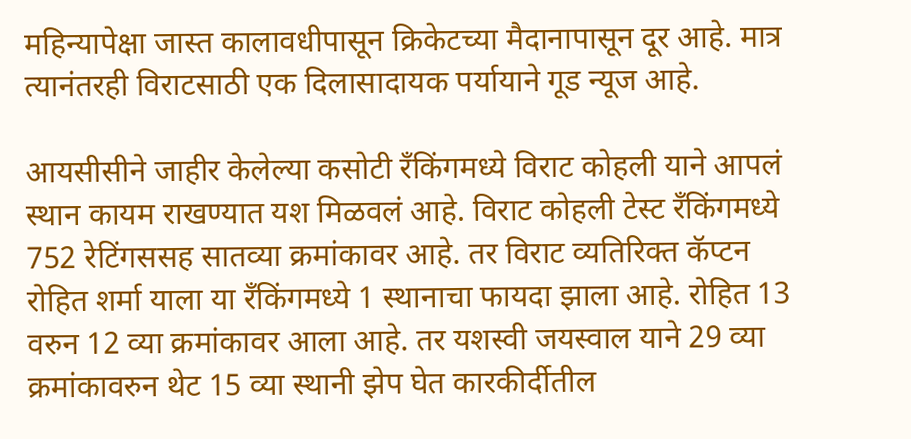महिन्यापेक्षा जास्त कालावधीपासून क्रिकेटच्या मैदानापासून दूर आहे. मात्र त्यानंतरही विराटसाठी एक दिलासादायक पर्यायाने गूड न्यूज आहे.

आयसीसीने जाहीर केलेल्या कसोटी रँकिंगमध्ये विराट कोहली याने आपलं स्थान कायम राखण्यात यश मिळवलं आहे. विराट कोहली टेस्ट रँकिंगमध्ये 752 रेटिंगससह सातव्या क्रमांकावर आहे. तर विराट व्यतिरिक्त कॅप्टन रोहित शर्मा याला या रँकिंगमध्ये 1 स्थानाचा फायदा झाला आहे. रोहित 13 वरुन 12 व्या क्रमांकावर आला आहे. तर यशस्वी जयस्वाल याने 29 व्या क्रमांकावरुन थेट 15 व्या स्थानी झेप घेत कारकीर्दीतील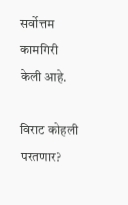सर्वोत्तम कामगिरी केली आहे.

विराट कोहली परतणार?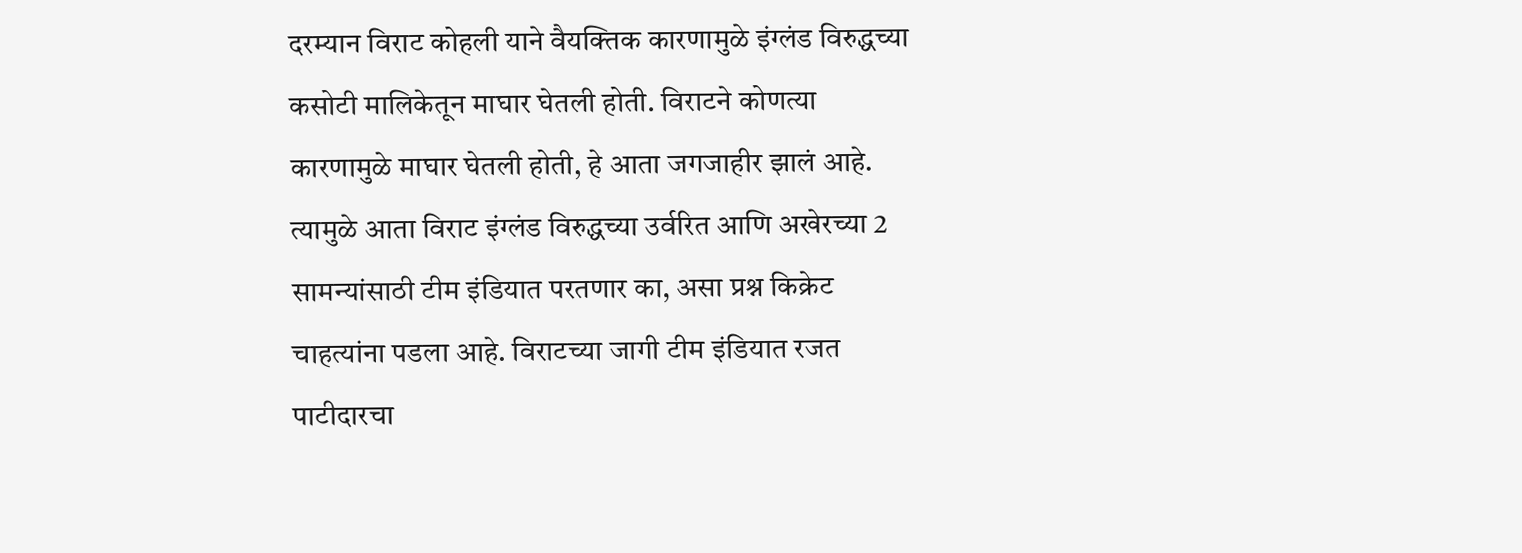दरम्यान विराट कोहली याने वैयक्तिक कारणामुळे इंग्लंड विरुद्धच्या कसोटी मालिकेतून माघार घेतली होती. विराटने कोणत्या कारणामुळे माघार घेतली होती, हे आता जगजाहीर झालं आहे. त्यामुळे आता विराट इंग्लंड विरुद्धच्या उर्वरित आणि अखेरच्या 2 सामन्यांसाठी टीम इंडियात परतणार का, असा प्रश्न किक्रेट चाहत्यांना पडला आहे. विराटच्या जागी टीम इंडियात रजत पाटीदारचा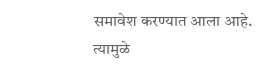समावेश करण्यात आला आहे. त्यामुळे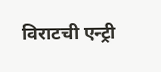विराटची एन्ट्री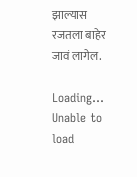झाल्यास रजतला बाहेर जावं लागेल.

Loading...
Unable to load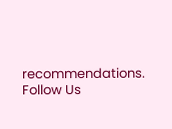recommendations.
Follow Us